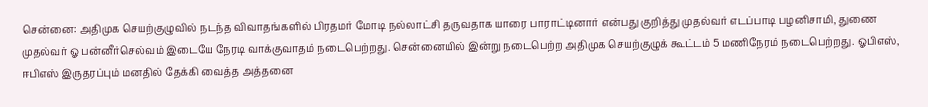சென்னை: அதிமுக செயற்குழுவில் நடந்த விவாதங்களில் பிரதமர் மோடி நல்லாட்சி தருவதாக யாரை பாராட்டினார் என்பது குறித்து முதல்வர் எடப்பாடி பழனிசாமி, துணை முதல்வர் ஓ பன்னீர்செல்வம் இடையே நேரடி வாக்குவாதம் நடைபெற்றது. சென்னையில் இன்று நடைபெற்ற அதிமுக செயற்குழுக் கூட்டம் 5 மணிநேரம் நடைபெற்றது. ஓபிஎஸ், ஈபிஎஸ் இருதரப்பும் மனதில் தேக்கி வைத்த அத்தனை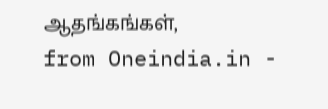ஆதங்கங்கள்,
from Oneindia.in -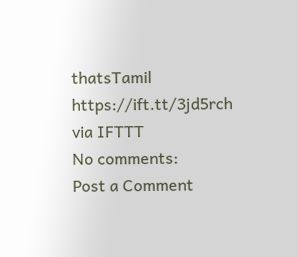thatsTamil https://ift.tt/3jd5rch
via IFTTT
No comments:
Post a Comment